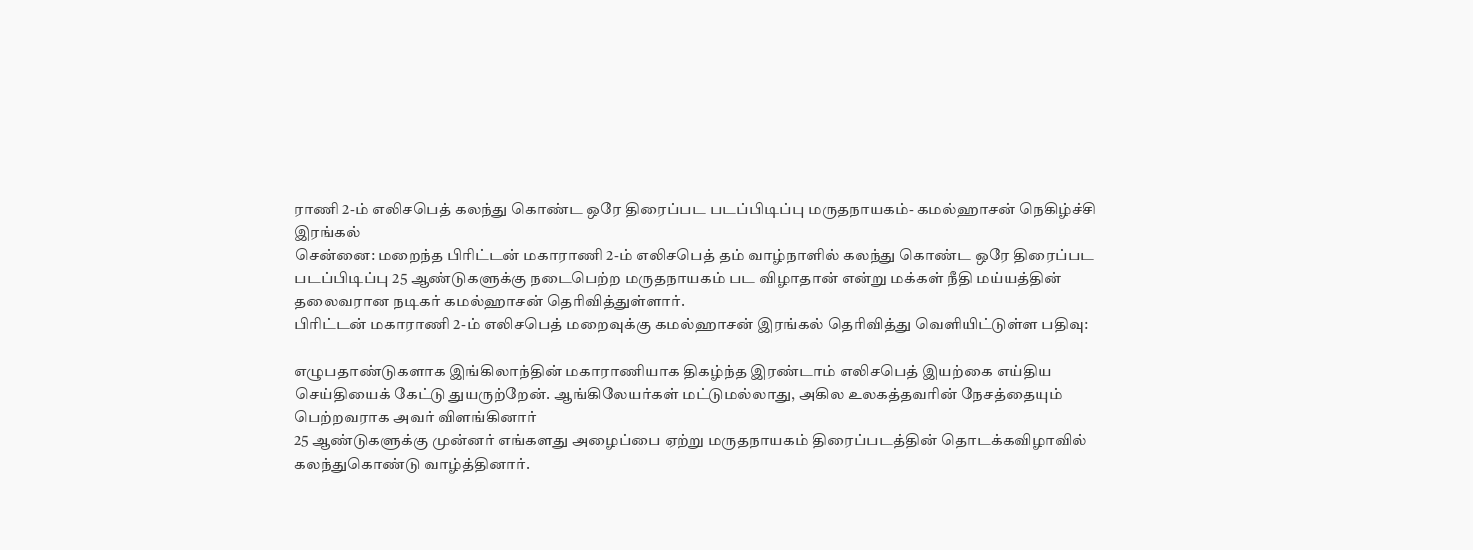ராணி 2-ம் எலிசபெத் கலந்து கொண்ட ஒரே திரைப்பட படப்பிடிப்பு மருதநாயகம்- கமல்ஹாசன் நெகிழ்ச்சி இரங்கல்
சென்னை: மறைந்த பிரிட்டன் மகாராணி 2-ம் எலிசபெத் தம் வாழ்நாளில் கலந்து கொண்ட ஒரே திரைப்பட படப்பிடிப்பு 25 ஆண்டுகளுக்கு நடைபெற்ற மருதநாயகம் பட விழாதான் என்று மக்கள் நீதி மய்யத்தின் தலைவரான நடிகர் கமல்ஹாசன் தெரிவித்துள்ளார்.
பிரிட்டன் மகாராணி 2-ம் எலிசபெத் மறைவுக்கு கமல்ஹாசன் இரங்கல் தெரிவித்து வெளியிட்டுள்ள பதிவு:

எழுபதாண்டுகளாக இங்கிலாந்தின் மகாராணியாக திகழ்ந்த இரண்டாம் எலிசபெத் இயற்கை எய்திய செய்தியைக் கேட்டு துயருற்றேன். ஆங்கிலேயர்கள் மட்டுமல்லாது, அகில உலகத்தவரின் நேசத்தையும் பெற்றவராக அவர் விளங்கினார்
25 ஆண்டுகளுக்கு முன்னர் எங்களது அழைப்பை ஏற்று மருதநாயகம் திரைப்படத்தின் தொடக்கவிழாவில் கலந்துகொண்டு வாழ்த்தினார்.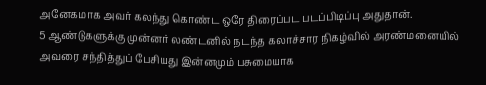அனேகமாக அவர் கலந்து கொண்ட ஒரே திரைப்பட படப்பிடிப்பு அதுதான்.
5 ஆண்டுகளுக்கு முன்னர் லண்டனில் நடந்த கலாச்சார நிகழ்வில் அரண்மனையில் அவரை சந்தித்துப் பேசியது இன்னமும் பசுமையாக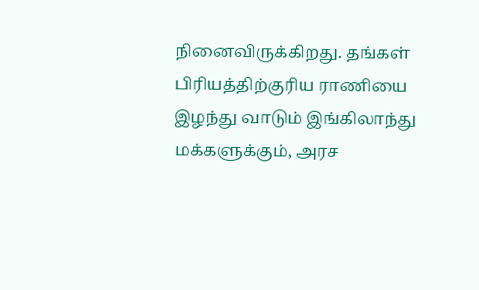நினைவிருக்கிறது. தங்கள் பிரியத்திற்குரிய ராணியை இழந்து வாடும் இங்கிலாந்து மக்களுக்கும், அரச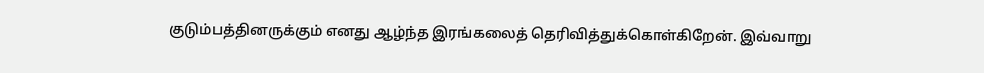குடும்பத்தினருக்கும் எனது ஆழ்ந்த இரங்கலைத் தெரிவித்துக்கொள்கிறேன். இவ்வாறு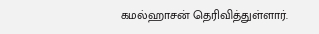கமல்ஹாசன் தெரிவித்துள்ளார்.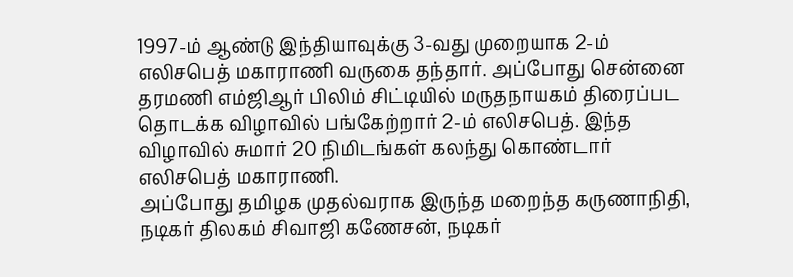1997-ம் ஆண்டு இந்தியாவுக்கு 3-வது முறையாக 2-ம் எலிசபெத் மகாராணி வருகை தந்தார். அப்போது சென்னை தரமணி எம்ஜிஆர் பிலிம் சிட்டியில் மருதநாயகம் திரைப்பட தொடக்க விழாவில் பங்கேற்றார் 2-ம் எலிசபெத். இந்த விழாவில் சுமார் 20 நிமிடங்கள் கலந்து கொண்டார் எலிசபெத் மகாராணி.
அப்போது தமிழக முதல்வராக இருந்த மறைந்த கருணாநிதி, நடிகர் திலகம் சிவாஜி கணேசன், நடிகர்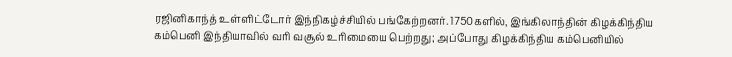ரஜினிகாந்த் உள்ளிட்டோர் இந்நிகழ்ச்சியில் பங்கேற்றனர். 1750களில், இங்கிலாந்தின் கிழக்கிந்திய கம்பெனி இந்தியாவில் வரி வசூல் உரிமையை பெற்றது; அப்போது கிழக்கிந்திய கம்பெனியில்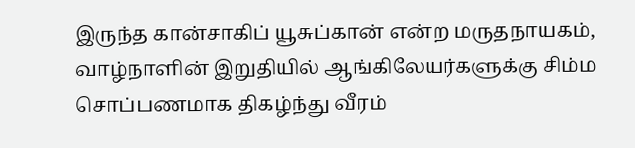இருந்த கான்சாகிப் யூசுப்கான் என்ற மருதநாயகம், வாழ்நாளின் இறுதியில் ஆங்கிலேயர்களுக்கு சிம்ம சொப்பணமாக திகழ்ந்து வீரம்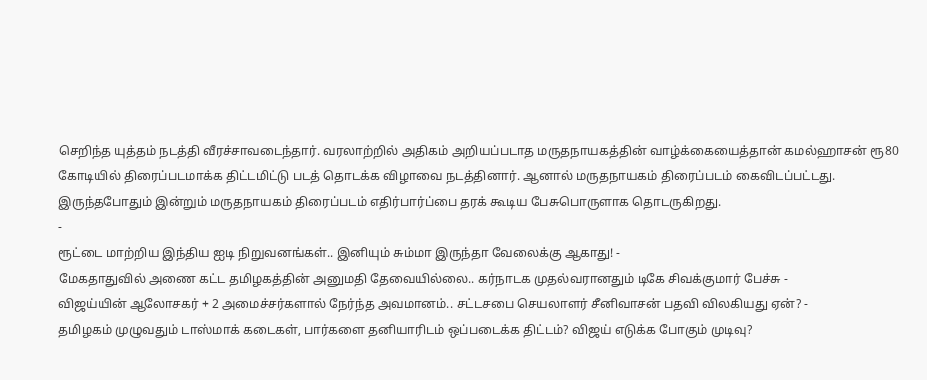செறிந்த யுத்தம் நடத்தி வீரச்சாவடைந்தார். வரலாற்றில் அதிகம் அறியப்படாத மருதநாயகத்தின் வாழ்க்கையைத்தான் கமல்ஹாசன் ரூ80 கோடியில் திரைப்படமாக்க திட்டமிட்டு படத் தொடக்க விழாவை நடத்தினார். ஆனால் மருதநாயகம் திரைப்படம் கைவிடப்பட்டது. இருந்தபோதும் இன்றும் மருதநாயகம் திரைப்படம் எதிர்பார்ப்பை தரக் கூடிய பேசுபொருளாக தொடருகிறது.
-
ரூட்டை மாற்றிய இந்திய ஐடி நிறுவனங்கள்.. இனியும் சும்மா இருந்தா வேலைக்கு ஆகாது! -
மேகதாதுவில் அணை கட்ட தமிழகத்தின் அனுமதி தேவையில்லை.. கர்நாடக முதல்வரானதும் டிகே சிவக்குமார் பேச்சு -
விஜய்யின் ஆலோசகர் + 2 அமைச்சர்களால் நேர்ந்த அவமானம்.. சட்டசபை செயலாளர் சீனிவாசன் பதவி விலகியது ஏன்? -
தமிழகம் முழுவதும் டாஸ்மாக் கடைகள், பார்களை தனியாரிடம் ஒப்படைக்க திட்டம்? விஜய் எடுக்க போகும் முடிவு?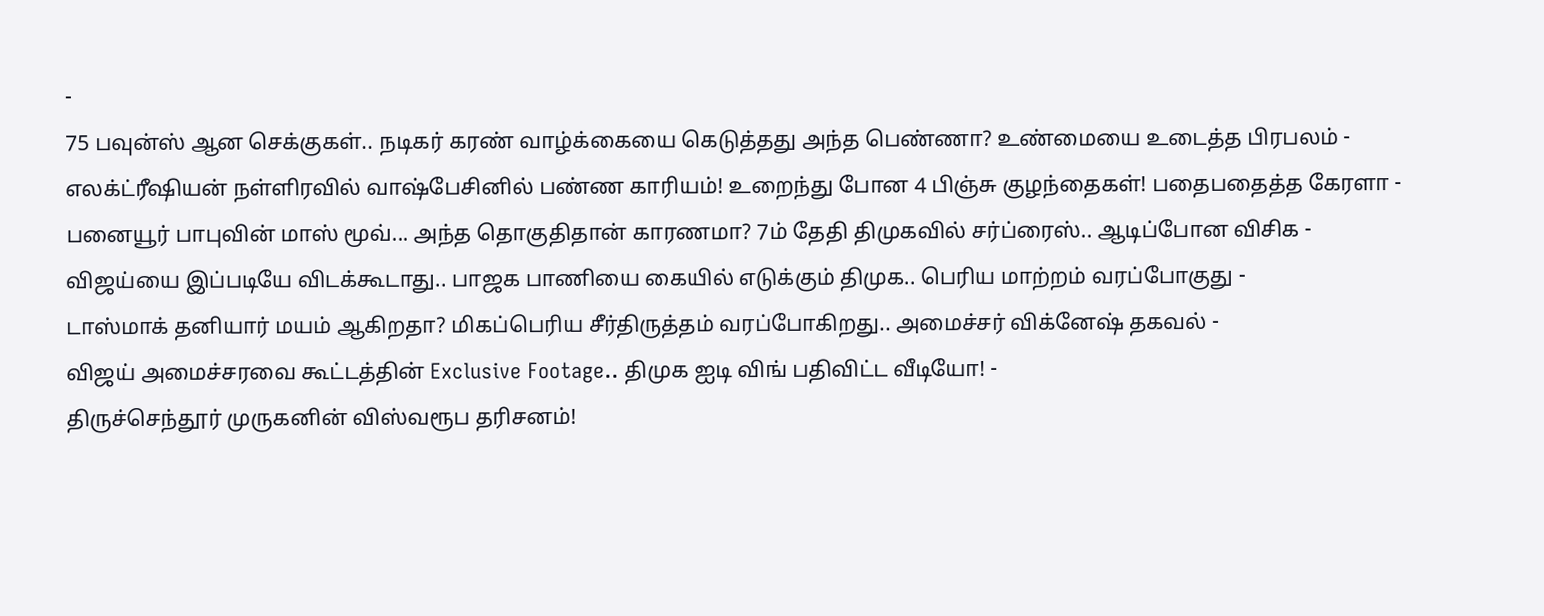-
75 பவுன்ஸ் ஆன செக்குகள்.. நடிகர் கரண் வாழ்க்கையை கெடுத்தது அந்த பெண்ணா? உண்மையை உடைத்த பிரபலம் -
எலக்ட்ரீஷியன் நள்ளிரவில் வாஷ்பேசினில் பண்ண காரியம்! உறைந்து போன 4 பிஞ்சு குழந்தைகள்! பதைபதைத்த கேரளா -
பனையூர் பாபுவின் மாஸ் மூவ்... அந்த தொகுதிதான் காரணமா? 7ம் தேதி திமுகவில் சர்ப்ரைஸ்.. ஆடிப்போன விசிக -
விஜய்யை இப்படியே விடக்கூடாது.. பாஜக பாணியை கையில் எடுக்கும் திமுக.. பெரிய மாற்றம் வரப்போகுது -
டாஸ்மாக் தனியார் மயம் ஆகிறதா? மிகப்பெரிய சீர்திருத்தம் வரப்போகிறது.. அமைச்சர் விக்னேஷ் தகவல் -
விஜய் அமைச்சரவை கூட்டத்தின் Exclusive Footage.. திமுக ஐடி விங் பதிவிட்ட வீடியோ! -
திருச்செந்தூர் முருகனின் விஸ்வரூப தரிசனம்!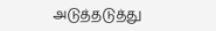அடுத்தடுத்து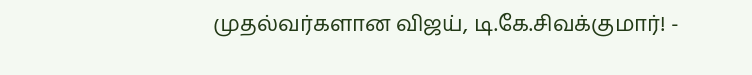முதல்வர்களான விஜய், டி.கே.சிவக்குமார்! -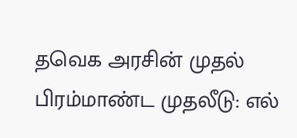தவெக அரசின் முதல் பிரம்மாண்ட முதலீடு: எல்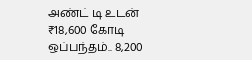அண்ட் டி உடன் ₹18,600 கோடி ஒப்பந்தம்.. 8,200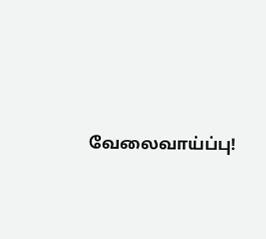வேலைவாய்ப்பு!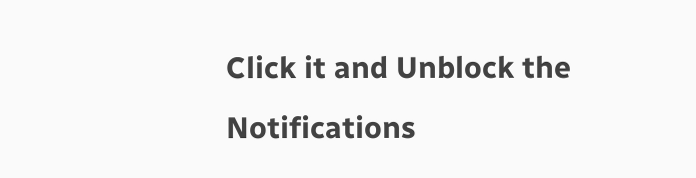Click it and Unblock the Notifications